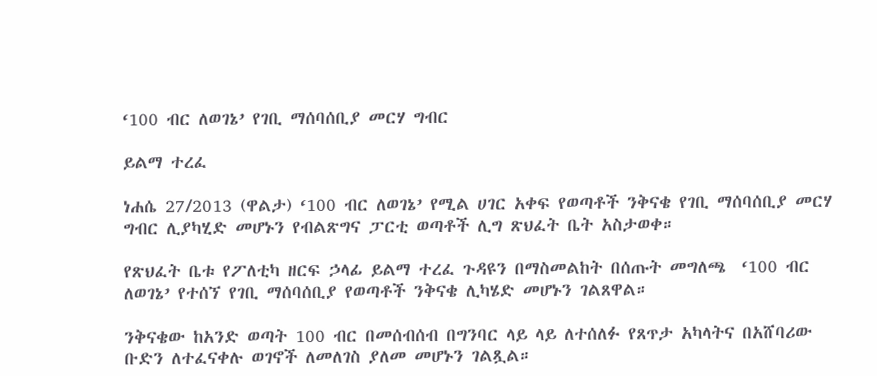‘100 ብር ለወገኔ’ የገቢ ማሰባሰቢያ መርሃ ግብር

ይልማ ተረፈ

ነሐሴ 27/2013 (ዋልታ) ‘100 ብር ለወገኔ’ የሚል ሀገር አቀፍ የወጣቶች ንቅናቄ የገቢ ማሰባሰቢያ መርሃ ግብር ሊያካሂድ መሆኑን የብልጽግና ፓርቲ ወጣቶች ሊግ ጽህፈት ቤት አስታወቀ።

የጽህፈት ቤቱ የፖለቲካ ዘርፍ ኃላፊ ይልማ ተረፈ ጉዳዩን በማስመልከት በሰጡት መግለጫ  ‘100 ብር ለወገኔ’ የተሰኘ የገቢ ማሰባሰቢያ የወጣቶች ንቅናቄ ሊካሄድ መሆኑን ገልጸዋል።

ንቅናቄው ከአንድ ወጣት 100 ብር በመሰብሰብ በግንባር ላይ ላይ ለተሰለፉ የጸጥታ አካላትና በአሸባሪው ቡድን ለተፈናቀሉ ወገኖች ለመለገስ ያለመ መሆኑን ገልጿል።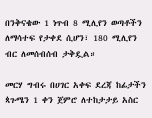በንቅናቄው 1 ነጥብ 8 ሚሊየን ወጣቶችን ለማሳተፍ የታቀደ ሲሆን፣ 180 ሚሊየን ብር ለመሰብሰብ ታቅዷል።

መርሃ ግብሩ በሀገር አቀፍ ደረጃ ከፊታችን ጳጉሜን 1 ቀን ጀምሮ ለተከታታይ አስር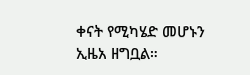ቀናት የሚካሄድ መሆኑን ኢዜአ ዘግቧል።